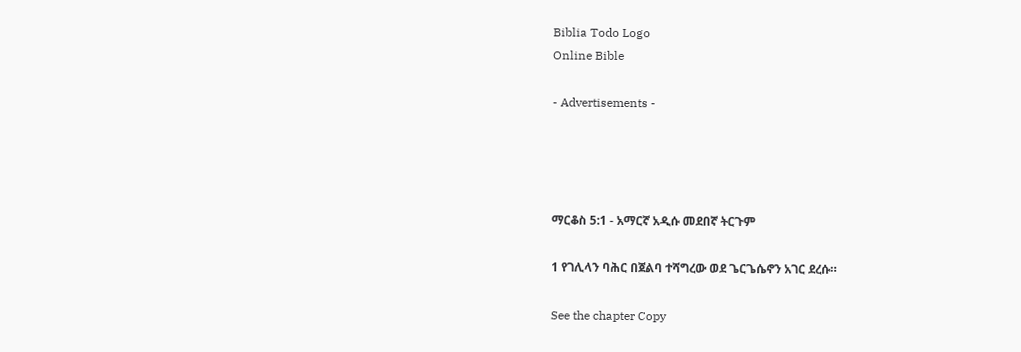Biblia Todo Logo
Online Bible

- Advertisements -




ማርቆስ 5:1 - አማርኛ አዲሱ መደበኛ ትርጉም

1 የገሊላን ባሕር በጀልባ ተሻግረው ወደ ጌርጌሴኖን አገር ደረሱ።

See the chapter Copy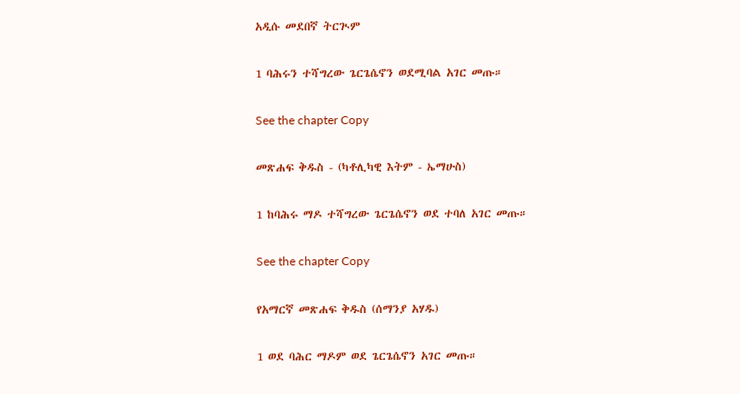አዲሱ መደበኛ ትርጒም

1 ባሕሩን ተሻግረው ጌርጌሴኖን ወደሚባል አገር መጡ።

See the chapter Copy

መጽሐፍ ቅዱስ - (ካቶሊካዊ እትም - ኤማሁስ)

1 ከባሕሩ ማዶ ተሻግረው ጌርጌሴኖን ወደ ተባለ አገር መጡ።

See the chapter Copy

የአማርኛ መጽሐፍ ቅዱስ (ሰማንያ አሃዱ)

1 ወደ ባሕር ማዶም ወደ ጌርጌሴኖን አገር መጡ።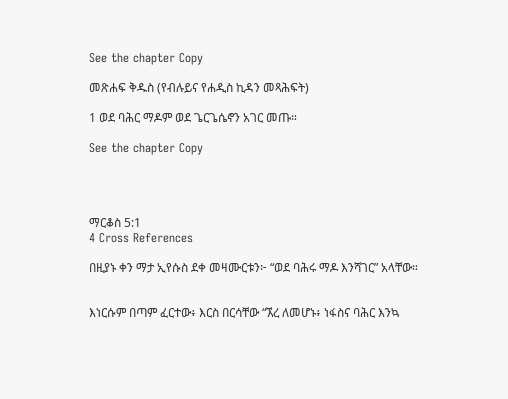See the chapter Copy

መጽሐፍ ቅዱስ (የብሉይና የሐዲስ ኪዳን መጻሕፍት)

1 ወደ ባሕር ማዶም ወደ ጌርጌሴኖን አገር መጡ።

See the chapter Copy




ማርቆስ 5:1
4 Cross References

በዚያኑ ቀን ማታ ኢየሱስ ደቀ መዛሙርቱን፦ “ወደ ባሕሩ ማዶ እንሻገር” አላቸው።


እነርሱም በጣም ፈርተው፥ እርስ በርሳቸው “ኧረ ለመሆኑ፥ ነፋስና ባሕር እንኳ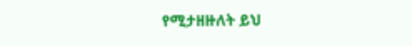የሚታዘዙለት ይህ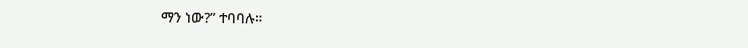ማን ነው?” ተባባሉ።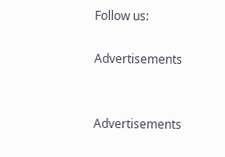Follow us:

Advertisements


Advertisements